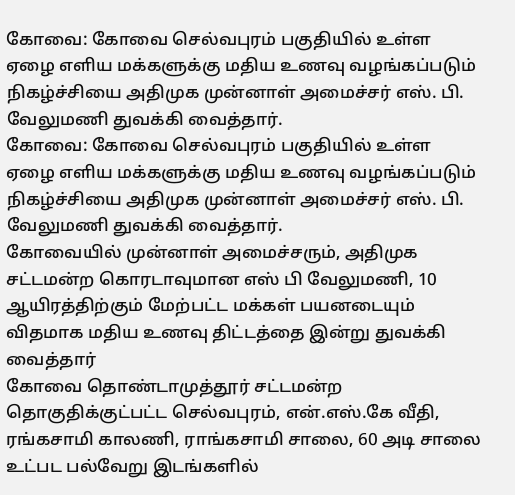கோவை: கோவை செல்வபுரம் பகுதியில் உள்ள ஏழை எளிய மக்களுக்கு மதிய உணவு வழங்கப்படும் நிகழ்ச்சியை அதிமுக முன்னாள் அமைச்சர் எஸ். பி. வேலுமணி துவக்கி வைத்தார்.
கோவை: கோவை செல்வபுரம் பகுதியில் உள்ள ஏழை எளிய மக்களுக்கு மதிய உணவு வழங்கப்படும் நிகழ்ச்சியை அதிமுக முன்னாள் அமைச்சர் எஸ். பி. வேலுமணி துவக்கி வைத்தார்.
கோவையில் முன்னாள் அமைச்சரும், அதிமுக சட்டமன்ற கொரடாவுமான எஸ் பி வேலுமணி, 10 ஆயிரத்திற்கும் மேற்பட்ட மக்கள் பயனடையும் விதமாக மதிய உணவு திட்டத்தை இன்று துவக்கி வைத்தார்
கோவை தொண்டாமுத்தூர் சட்டமன்ற தொகுதிக்குட்பட்ட செல்வபுரம், என்.எஸ்.கே வீதி, ரங்கசாமி காலணி, ராங்கசாமி சாலை, 60 அடி சாலை உட்பட பல்வேறு இடங்களில்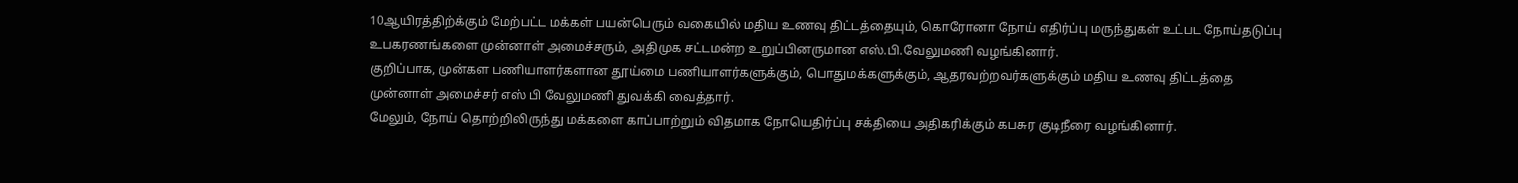10ஆயிரத்திற்க்கும் மேற்பட்ட மக்கள் பயன்பெரும் வகையில் மதிய உணவு திட்டத்தையும், கொரோனா நோய் எதிர்ப்பு மருந்துகள் உட்பட நோய்தடுப்பு உபகரணங்களை முன்னாள் அமைச்சரும், அதிமுக சட்டமன்ற உறுப்பினருமான எஸ்.பி.வேலுமணி வழங்கினார்.
குறிப்பாக, முன்கள பணியாளர்களான தூய்மை பணியாளர்களுக்கும், பொதுமக்களுக்கும், ஆதரவற்றவர்களுக்கும் மதிய உணவு திட்டத்தை முன்னாள் அமைச்சர் எஸ் பி வேலுமணி துவக்கி வைத்தார்.
மேலும், நோய் தொற்றிலிருந்து மக்களை காப்பாற்றும் விதமாக நோயெதிர்ப்பு சக்தியை அதிகரிக்கும் கபசுர குடிநீரை வழங்கினார்.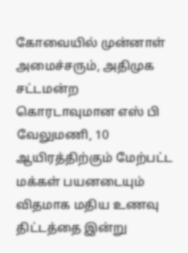கோவையில் முன்னாள் அமைச்சரும், அதிமுக சட்டமன்ற கொரடாவுமான எஸ் பி வேலுமணி, 10 ஆயிரத்திற்கும் மேற்பட்ட மக்கள் பயனடையும் விதமாக மதிய உணவு திட்டத்தை இன்று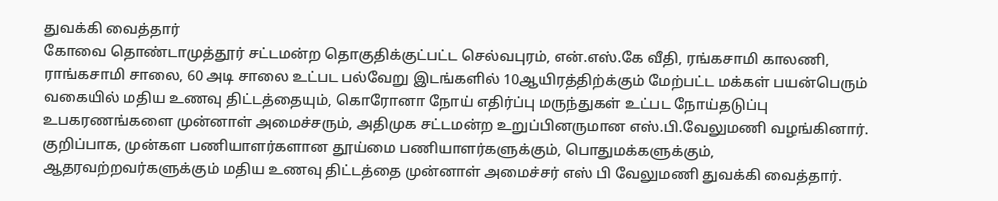துவக்கி வைத்தார்
கோவை தொண்டாமுத்தூர் சட்டமன்ற தொகுதிக்குட்பட்ட செல்வபுரம், என்.எஸ்.கே வீதி, ரங்கசாமி காலணி, ராங்கசாமி சாலை, 60 அடி சாலை உட்பட பல்வேறு இடங்களில் 10ஆயிரத்திற்க்கும் மேற்பட்ட மக்கள் பயன்பெரும் வகையில் மதிய உணவு திட்டத்தையும், கொரோனா நோய் எதிர்ப்பு மருந்துகள் உட்பட நோய்தடுப்பு உபகரணங்களை முன்னாள் அமைச்சரும், அதிமுக சட்டமன்ற உறுப்பினருமான எஸ்.பி.வேலுமணி வழங்கினார்.
குறிப்பாக, முன்கள பணியாளர்களான தூய்மை பணியாளர்களுக்கும், பொதுமக்களுக்கும், ஆதரவற்றவர்களுக்கும் மதிய உணவு திட்டத்தை முன்னாள் அமைச்சர் எஸ் பி வேலுமணி துவக்கி வைத்தார்.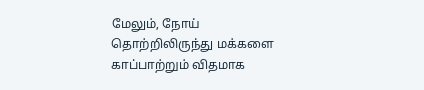மேலும், நோய் தொற்றிலிருந்து மக்களை காப்பாற்றும் விதமாக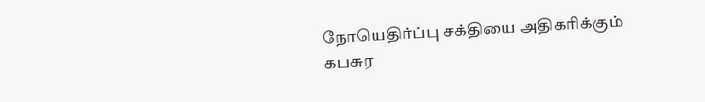நோயெதிர்ப்பு சக்தியை அதிகரிக்கும் கபசுர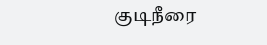குடிநீரை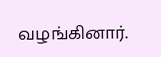வழங்கினார்.